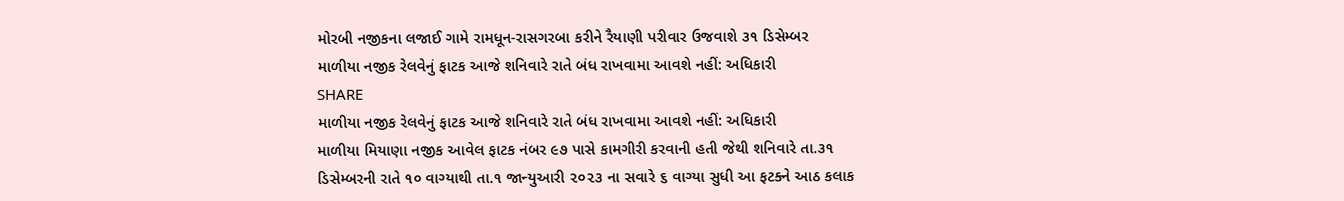મોરબી નજીકના લજાઈ ગામે રામધૂન-રાસગરબા કરીને રૈયાણી પરીવાર ઉજવાશે ૩૧ ડિસેમ્બર
માળીયા નજીક રેલવેનું ફાટક આજે શનિવારે રાતે બંધ રાખવામા આવશે નહીં: અધિકારી
SHARE
માળીયા નજીક રેલવેનું ફાટક આજે શનિવારે રાતે બંધ રાખવામા આવશે નહીં: અધિકારી
માળીયા મિયાણા નજીક આવેલ ફાટક નંબર ૯૭ પાસે કામગીરી કરવાની હતી જેથી શનિવારે તા.૩૧ ડિસેમ્બરની રાતે ૧૦ વાગ્યાથી તા.૧ જાન્યુઆરી ૨૦૨૩ ના સવારે ૬ વાગ્યા સુધી આ ફટક્ને આઠ કલાક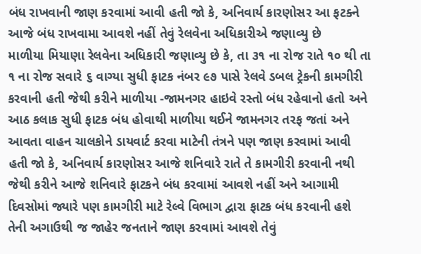બંધ રાખવાની જાણ કરવામાં આવી હતી જો કે, અનિવાર્ય કારણોસર આ ફટક્ને આજે બંધ રાખવામા આવશે નહીં તેવું રેલવેના અધિકારીએ જણાવ્યુ છે
માળીયા મિયાણા રેલવેના અધિકારી જણાવ્યુ છે કે, તા ૩૧ ના રોજ રાતે ૧૦ થી તા ૧ ના રોજ સવારે ૬ વાગ્યા સુધી ફાટક નંબર ૯૭ પાસે રેલવે ડબલ ટ્રેકની કામગીરી કરવાની હતી જેથી કરીને માળીયા -જામનગર હાઇવે રસ્તો બંધ રહેવાનો હતો અને આઠ કલાક સુધી ફાટક બંધ હોવાથી માળીયા થઈને જામનગર તરફ જતાં અને આવતા વાહન ચાલકોને ડાયવાર્ટ કરવા માટેની તંત્રને પણ જાણ કરવામાં આવી હતી જો કે, અનિવાર્ય કારણોસર આજે શનિવારે રાતે તે કામગીરી કરવાની નથી જેથી કરીને આજે શનિવારે ફાટકને બંધ કરવામાં આવશે નહીં અને આગામી દિવસોમાં જ્યારે પણ કામગીરી માટે રેલ્વે વિભાગ દ્વારા ફાટક બંધ કરવાની હશે તેની અગાઉથી જ જાહેર જનતાને જાણ કરવામાં આવશે તેવું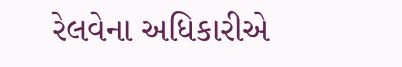રેલવેના અધિકારીએ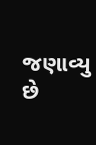જણાવ્યુ છે